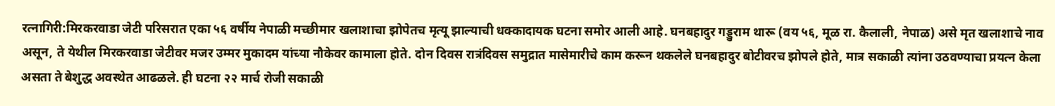रत्नागिरी:मिरकरवाडा जेटी परिसरात एका ५६ वर्षीय नेपाळी मच्छीमार खलाशाचा झोपेतच मृत्यू झाल्याची धक्कादायक घटना समोर आली आहे. घनबहादुर गड्डुराम थारू (वय ५६, मूळ रा. कैलाली, नेपाळ) असे मृत खलाशाचे नाव असून, ते येथील मिरकरवाडा जेटीवर मजर उम्मर मुकादम यांच्या नौकेवर कामाला होते. दोन दिवस रात्रंदिवस समुद्रात मासेमारीचे काम करून थकलेले घनबहादुर बोटीवरच झोपले होते, मात्र सकाळी त्यांना उठवण्याचा प्रयत्न केला असता ते बेशुद्ध अवस्थेत आढळले. ही घटना २२ मार्च रोजी सकाळी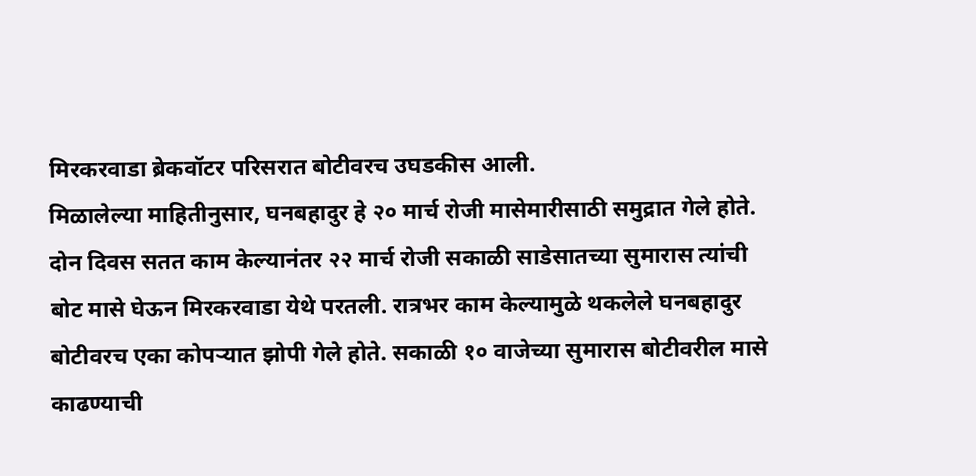मिरकरवाडा ब्रेकवॉटर परिसरात बोटीवरच उघडकीस आली.
मिळालेल्या माहितीनुसार, घनबहादुर हे २० मार्च रोजी मासेमारीसाठी समुद्रात गेले होते. दोन दिवस सतत काम केल्यानंतर २२ मार्च रोजी सकाळी साडेसातच्या सुमारास त्यांची बोट मासे घेऊन मिरकरवाडा येथे परतली. रात्रभर काम केल्यामुळे थकलेले घनबहादुर बोटीवरच एका कोपऱ्यात झोपी गेले होते. सकाळी १० वाजेच्या सुमारास बोटीवरील मासे काढण्याची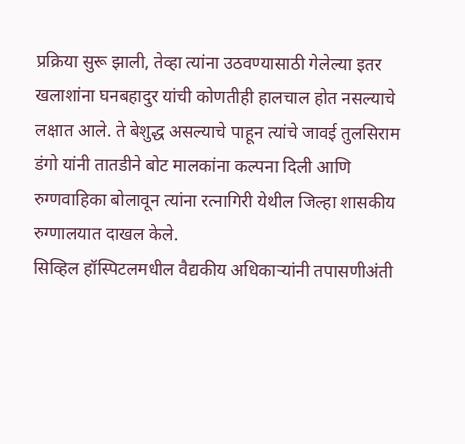प्रक्रिया सुरू झाली, तेव्हा त्यांना उठवण्यासाठी गेलेल्या इतर खलाशांना घनबहादुर यांची कोणतीही हालचाल होत नसल्याचे लक्षात आले. ते बेशुद्ध असल्याचे पाहून त्यांचे जावई तुलसिराम डंगो यांनी तातडीने बोट मालकांना कल्पना दिली आणि रुग्णवाहिका बोलावून त्यांना रत्नागिरी येथील जिल्हा शासकीय रुग्णालयात दाखल केले.
सिव्हिल हॉस्पिटलमधील वैद्यकीय अधिकाऱ्यांनी तपासणीअंती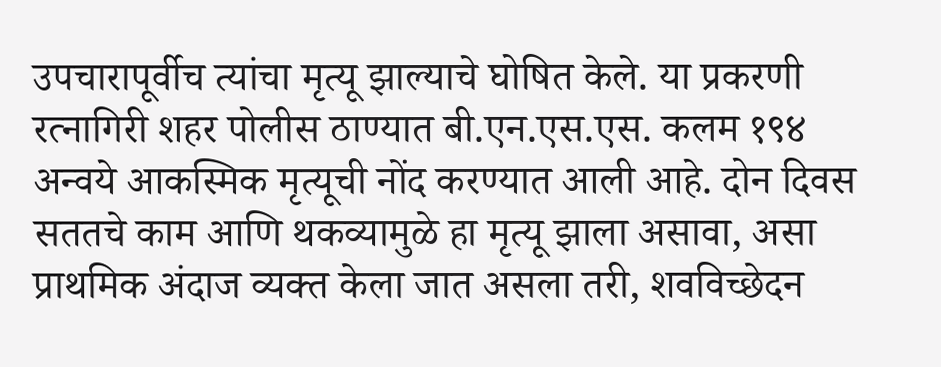उपचारापूर्वीच त्यांचा मृत्यू झाल्याचे घोषित केले. या प्रकरणी रत्नागिरी शहर पोलीस ठाण्यात बी.एन.एस.एस. कलम १९४ अन्वये आकस्मिक मृत्यूची नोंद करण्यात आली आहे. दोन दिवस सततचे काम आणि थकव्यामुळे हा मृत्यू झाला असावा, असा प्राथमिक अंदाज व्यक्त केला जात असला तरी, शवविच्छेदन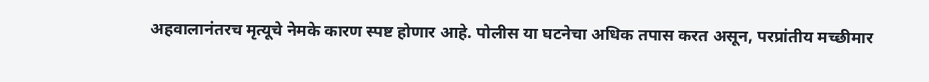अहवालानंतरच मृत्यूचे नेमके कारण स्पष्ट होणार आहे. पोलीस या घटनेचा अधिक तपास करत असून, परप्रांतीय मच्छीमार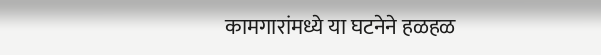कामगारांमध्ये या घटनेने हळहळ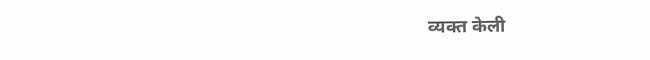व्यक्त केली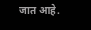जात आहे.